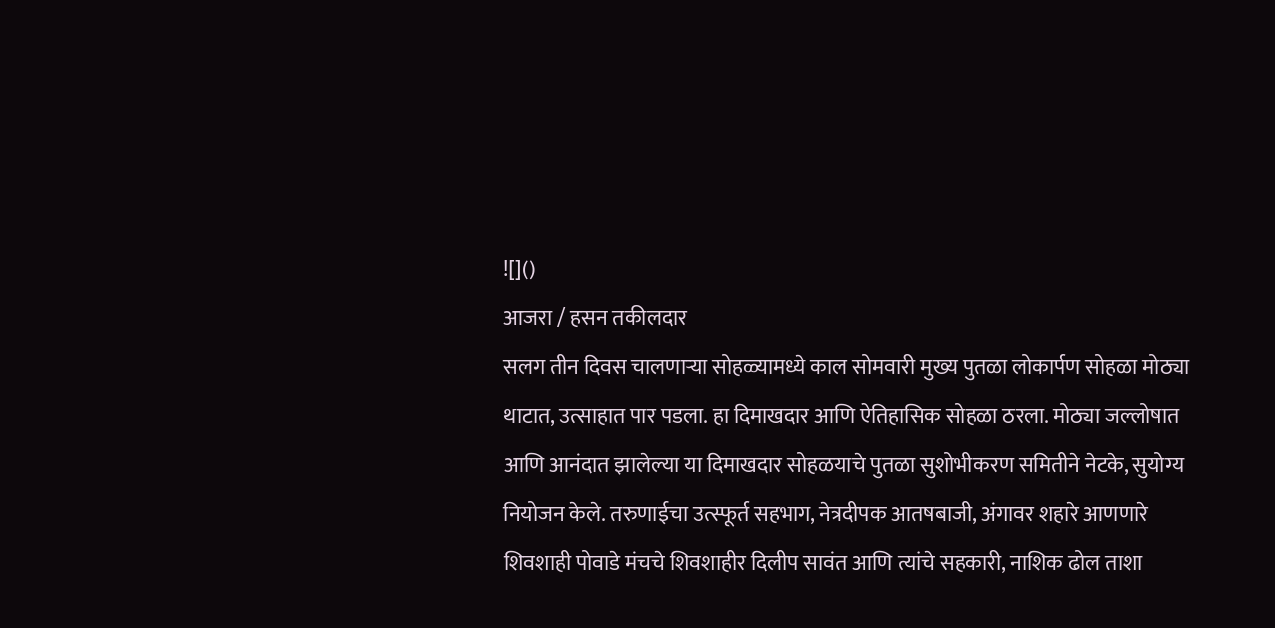![]()
आजरा / हसन तकीलदार
सलग तीन दिवस चालणाऱ्या सोहळ्यामध्ये काल सोमवारी मुख्य पुतळा लोकार्पण सोहळा मोठ्या थाटात, उत्साहात पार पडला. हा दिमाखदार आणि ऐतिहासिक सोहळा ठरला. मोठ्या जल्लोषात आणि आनंदात झालेल्या या दिमाखदार सोहळयाचे पुतळा सुशोभीकरण समितीने नेटके, सुयोग्य नियोजन केले. तरुणाईचा उत्स्फूर्त सहभाग, नेत्रदीपक आतषबाजी, अंगावर शहारे आणणारे शिवशाही पोवाडे मंचचे शिवशाहीर दिलीप सावंत आणि त्यांचे सहकारी, नाशिक ढोल ताशा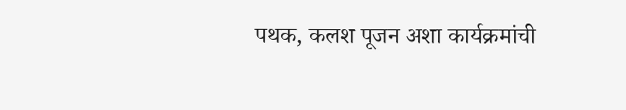पथक, कलश पूजन अशा कार्यक्रमांची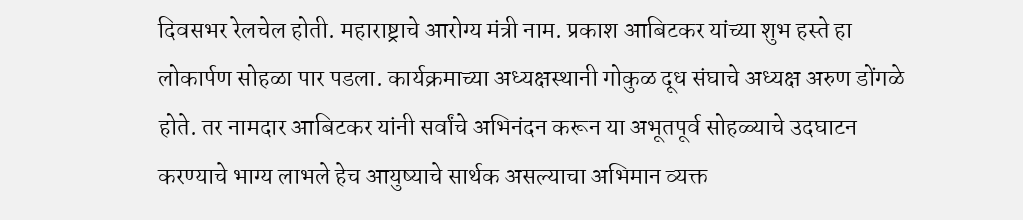दिवसभर रेलचेल होती. महाराष्ट्राचे आरोग्य मंत्री नाम. प्रकाश आबिटकर यांच्या शुभ हस्ते हा लोकार्पण सोहळा पार पडला. कार्यक्रमाच्या अध्यक्षस्थानी गोकुळ दूध संघाचे अध्यक्ष अरुण डोंगळे होते. तर नामदार आबिटकर यांनी सर्वांचे अभिनंदन करून या अभूतपूर्व सोहळ्याचे उदघाटन करण्याचे भाग्य लाभले हेच आयुष्याचे सार्थक असल्याचा अभिमान व्यक्त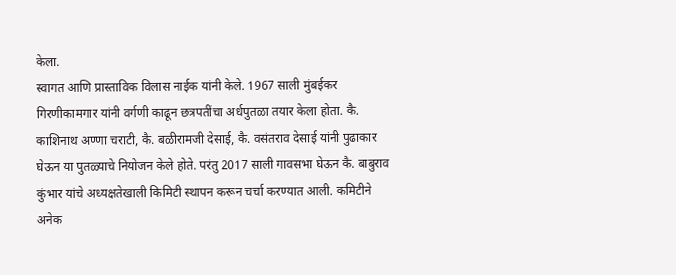केला.
स्वागत आणि प्रास्ताविक विलास नाईक यांनी केले. 1967 साली मुंबईकर गिरणीकामगार यांनी वर्गणी काढून छत्रपतींचा अर्धपुतळा तयार केला होता. कै. काशिनाथ अण्णा चराटी, कै. बळीरामजी देसाई, कै. वसंतराव देसाई यांनी पुढाकार घेऊन या पुतळ्याचे नियोजन केले होते. परंतु 2017 साली गावसभा घेऊन कै. बाबुराव कुंभार यांचे अध्यक्षतेखाली किमिटी स्थापन करून चर्चा करण्यात आली. कमिटीने अनेक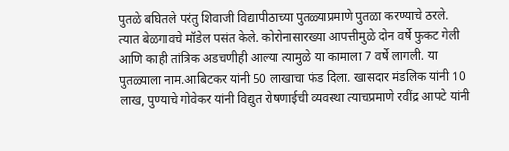पुतळे बघितले परंतु शिवाजी विद्यापीठाच्या पुतळ्याप्रमाणे पुतळा करण्याचे ठरले. त्यात बेळगावचे मॉडेल पसंत केले. कोरोनासारख्या आपत्तीमुळे दोन वर्षे फुकट गेली आणि काही तांत्रिक अडचणीही आल्या त्यामुळे या कामाला 7 वर्षे लागली. या पुतळ्याला नाम.आबिटकर यांनी 50 लाखाचा फंड दिला. खासदार मंडलिक यांनी 10 लाख, पुण्याचे गोवेकर यांनी विद्युत रोषणाईची व्यवस्था त्याचप्रमाणे रवींद्र आपटे यांनी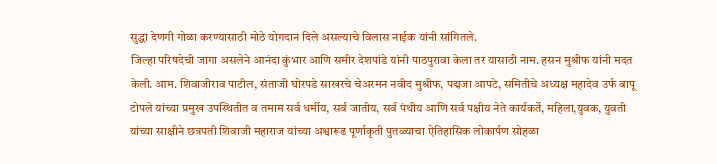सुद्धा देणगी गोळा करण्यासाठी मोठे योगदान दिले असल्याचे विलास नाईक यांनी सांगितले.
जिल्हा परिषदेची जागा असलेने आनंदा कुंभार आणि समीर देशपांडे यांनी पाठपुरावा केला तर यासाठी नाम. हसन मुश्रीफ यांनी मदत केली. आम. शिवाजीराव पाटील, संताजी घोरपडे साखरचे चेअरमन नवीद मुश्रीफ, पद्मजा आपटे, समितीचे अध्यक्ष महादेव उर्फ बापू टोपले यांच्या प्रमुख उपस्थितीत व तमाम सर्व धर्मीय, सर्व जातीय, सर्व पंथीय आणि सर्व पक्षीय नेते कार्यकर्ते, महिला,युवक, युवती यांच्या साक्षीने छत्रपती शिवाजी महाराज यांच्या अश्वारूढ पूर्णाकृती पुतळ्याचा ऐतिहासिक लोकार्पण सोहळा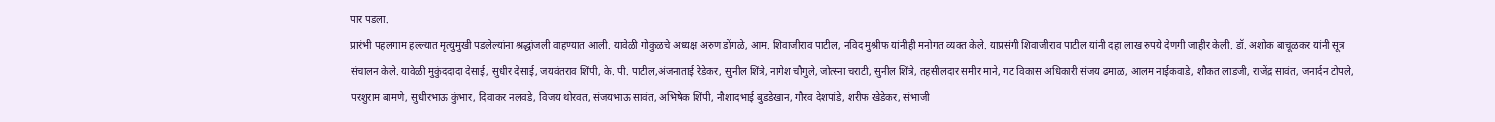पार पडला.
प्रारंभी पहलगाम हल्ल्यात मृत्युमुखी पडलेल्यांना श्रद्धांजली वाहण्यात आली. यावेळी गोकुळचे अध्यक्ष अरुण डोंगळे, आम. शिवाजीराव पाटील, नविद मुश्रीफ यांनीही मनोगत व्यक्त केले. याप्रसंगी शिवाजीराव पाटील यांनी दहा लाख रुपये देणगी जाहीर केली. डॉ. अशोक बाचूळकर यांनी सूत्र संचालन केले. यावेळी मुकुंददादा देसाई, सुधीर देसाई, जयवंतराव शिंपी, के. पी. पाटील,अंजनाताई रेडेकर, सुनील शिंत्रे, नागेश चौगुले, जोत्स्ना चराटी, सुनील शिंत्रे, तहसीलदार समीर माने, गट विकास अधिकारी संजय ढमाळ, आलम नाईकवाडे, शौकत लाडजी, राजेंद्र सावंत, जनार्दन टोपले, परशुराम बामणे, सुधीरभाऊ कुंभार, दिवाकर नलवडे, विजय थोरवत, संजयभाऊ सावंत, अभिषेक शिंपी, नौशादभाई बुडडेखान, गौरव देशपांडे, शरीफ खेडेकर, संभाजी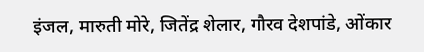इंजल, मारुती मोरे, जितेंद्र शेलार, गौरव देशपांडे, ओंकार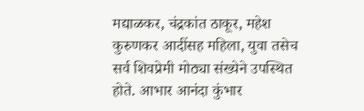मद्याळकर, चंद्रकांत ठाकूर, महेश कुरुणकर आदींसह महिला, युवा तसेच सर्व शिवप्रेमी मोठ्या संख्येने उपस्थित होते. आभार आनंदा कुंभार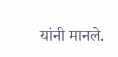यांनी मानले.